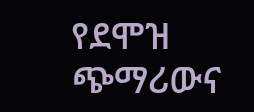የደሞዝ ጭማሪውና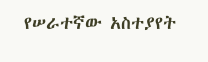የሠራተኛው አስተያየት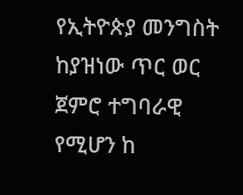የኢትዮጵያ መንግስት ከያዝነው ጥር ወር ጀምሮ ተግባራዊ የሚሆን ከ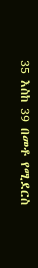35 እስከ 39 በመቶ የሚደርስ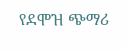የደሞዝ ጭማሪ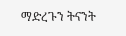ማድረጉን ትናንት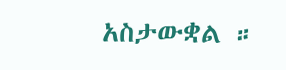አስታውቋል ።